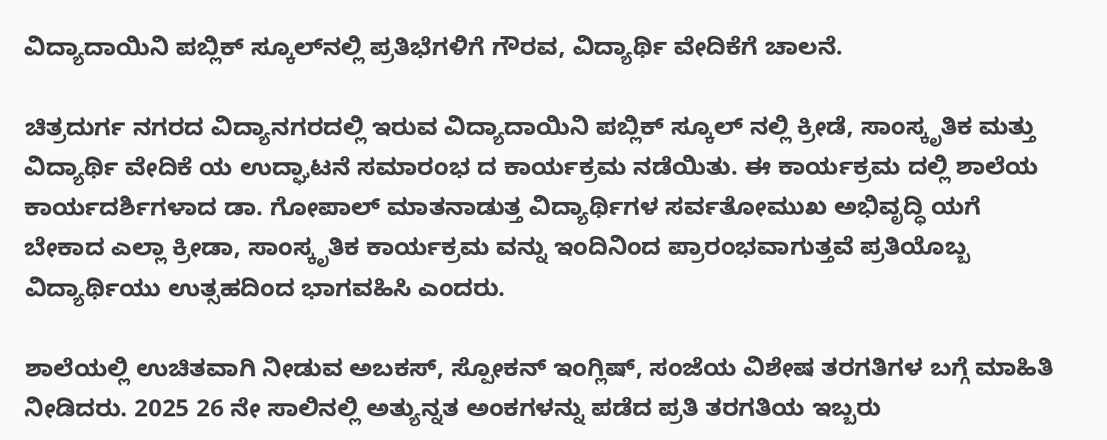ವಿದ್ಯಾದಾಯಿನಿ ಪಬ್ಲಿಕ್ ಸ್ಕೂಲ್‌ನಲ್ಲಿ ಪ್ರತಿಭೆಗಳಿಗೆ ಗೌರವ, ವಿದ್ಯಾರ್ಥಿ ವೇದಿಕೆಗೆ ಚಾಲನೆ.

ಚಿತ್ರದುರ್ಗ ನಗರದ ವಿದ್ಯಾನಗರದಲ್ಲಿ ಇರುವ ವಿದ್ಯಾದಾಯಿನಿ ಪಬ್ಲಿಕ್ ಸ್ಕೂಲ್ ನಲ್ಲಿ ಕ್ರೀಡೆ, ಸಾಂಸ್ಕೃತಿಕ ಮತ್ತು ವಿದ್ಯಾರ್ಥಿ ವೇದಿಕೆ ಯ ಉದ್ಘಾಟನೆ ಸಮಾರಂಭ ದ ಕಾರ್ಯಕ್ರಮ ನಡೆಯಿತು. ಈ ಕಾರ್ಯಕ್ರಮ ದಲ್ಲಿ ಶಾಲೆಯ ಕಾರ್ಯದರ್ಶಿಗಳಾದ ಡಾ. ಗೋಪಾಲ್ ಮಾತನಾಡುತ್ತ ವಿದ್ಯಾರ್ಥಿಗಳ ಸರ್ವತೋಮುಖ ಅಭಿವೃದ್ಧಿ ಯಗೆ ಬೇಕಾದ ಎಲ್ಲಾ ಕ್ರೀಡಾ, ಸಾಂಸ್ಕೃತಿಕ ಕಾರ್ಯಕ್ರಮ ವನ್ನು ಇಂದಿನಿಂದ ಪ್ರಾರಂಭವಾಗುತ್ತವೆ ಪ್ರತಿಯೊಬ್ಬ ವಿದ್ಯಾರ್ಥಿಯು ಉತ್ಸಹದಿಂದ ಭಾಗವಹಿಸಿ ಎಂದರು.

ಶಾಲೆಯಲ್ಲಿ ಉಚಿತವಾಗಿ ನೀಡುವ ಅಬಕಸ್, ಸ್ಪೋಕನ್ ಇಂಗ್ಲಿಷ್, ಸಂಜೆಯ ವಿಶೇಷ ತರಗತಿಗಳ ಬಗ್ಗೆ ಮಾಹಿತಿ ನೀಡಿದರು. 2025 26 ನೇ ಸಾಲಿನಲ್ಲಿ ಅತ್ಯುನ್ನತ ಅಂಕಗಳನ್ನು ಪಡೆದ ಪ್ರತಿ ತರಗತಿಯ ಇಬ್ಬರು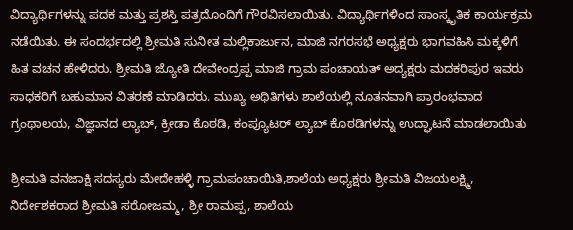ವಿದ್ಯಾರ್ಥಿಗಳನ್ನು ಪದಕ ಮತ್ತು ಪ್ರಶಸ್ತಿ ಪತ್ರದೊಂದಿಗೆ ಗೌರವಿಸಲಾಯಿತು. ವಿದ್ಯಾರ್ಥಿಗಳಿಂದ ಸಾಂಸ್ಕೃತಿಕ ಕಾರ್ಯಕ್ರಮ ನಡೆಯಿತು. ಈ ಸಂದರ್ಭದಲ್ಲಿ ಶ್ರೀಮತಿ ಸುನೀತ ಮಲ್ಲಿಕಾರ್ಜುನ, ಮಾಜಿ ನಗರಸಭೆ ಅಧ್ಯಕ್ಷರು ಭಾಗವಹಿಸಿ ಮಕ್ಕಳಿಗೆ ಹಿತ ವಚನ ಹೇಳಿದರು. ಶ್ರೀಮತಿ ಜ್ಯೋತಿ ದೇವೇಂದ್ರಪ್ಪ ಮಾಜಿ ಗ್ರಾಮ ಪಂಚಾಯತ್ ಅದ್ಯಕ್ಷರು ಮದಕರಿಪುರ ಇವರು ಸಾಧಕರಿಗೆ ಬಹುಮಾನ ವಿತರಣೆ ಮಾಡಿದರು. ಮುಖ್ಯ ಅಥಿತಿಗಳು ಶಾಲೆಯಲ್ಲಿ ನೂತನವಾಗಿ ಪ್ರಾರಂಭವಾದ ಗ್ರಂಥಾಲಯ, ವಿಜ್ಞಾನದ ಲ್ಯಾಬ್, ಕ್ರೀಡಾ ಕೊಠಡಿ, ಕಂಪ್ಯೂಟರ್ ಲ್ಯಾಬ್ ಕೊಠಡಿಗಳನ್ನು ಉದ್ಘಾಟನೆ ಮಾಡಲಾಯಿತು

ಶ್ರೀಮತಿ ವನಜಾಕ್ಷಿ ಸದಸ್ಯರು ಮೇದೇಹಳ್ಳಿ ಗ್ರಾಮಪಂಚಾಯಿತಿ,ಶಾಲೆಯ ಅಧ್ಯಕ್ಷರು ಶ್ರೀಮತಿ ವಿಜಯಲಕ್ಷ್ಮಿ, ನಿರ್ದೇಶಕರಾದ ಶ್ರೀಮತಿ ಸರೋಜಮ್ಮ, ಶ್ರೀ ರಾಮಪ್ಪ, ಶಾಲೆಯ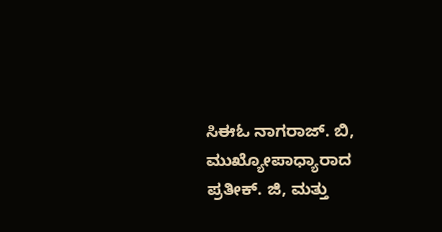ಸಿಈಓ ನಾಗರಾಜ್. ಬಿ, ಮುಖ್ಯೋಪಾಧ್ಯಾರಾದ ಪ್ರತೀಕ್. ಜಿ, ಮತ್ತು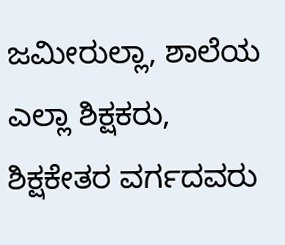ಜಮೀರುಲ್ಲಾ, ಶಾಲೆಯ ಎಲ್ಲಾ ಶಿಕ್ಷಕರು, ಶಿಕ್ಷಕೇತರ ವರ್ಗದವರು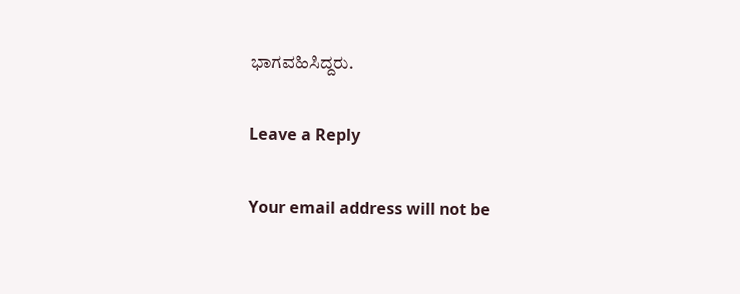ಭಾಗವಹಿಸಿದ್ದರು.

Leave a Reply

Your email address will not be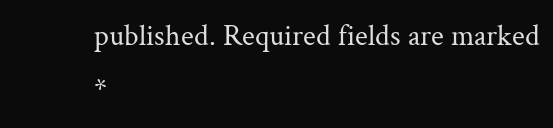published. Required fields are marked *